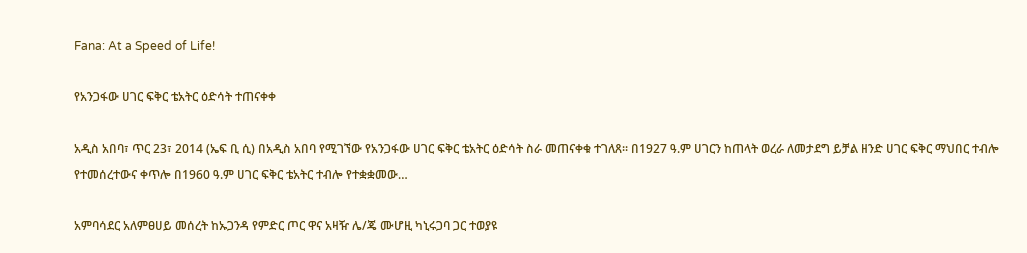Fana: At a Speed of Life!

የአንጋፋው ሀገር ፍቅር ቴአትር ዕድሳት ተጠናቀቀ

አዲስ አበባ፣ ጥር 23፣ 2014 (ኤፍ ቢ ሲ) በአዲስ አበባ የሚገኘው የአንጋፋው ሀገር ፍቅር ቴአትር ዕድሳት ስራ መጠናቀቁ ተገለጸ፡፡ በ1927 ዓ.ም ሀገርን ከጠላት ወረራ ለመታደግ ይቻል ዘንድ ሀገር ፍቅር ማህበር ተብሎ የተመሰረተውና ቀጥሎ በ1960 ዓ.ም ሀገር ፍቅር ቴአትር ተብሎ የተቋቋመው…

አምባሳደር አለምፀሀይ መሰረት ከኡጋንዳ የምድር ጦር ዋና አዛዥ ሌ/ጄ ሙሆዚ ካኒሩጋባ ጋር ተወያዩ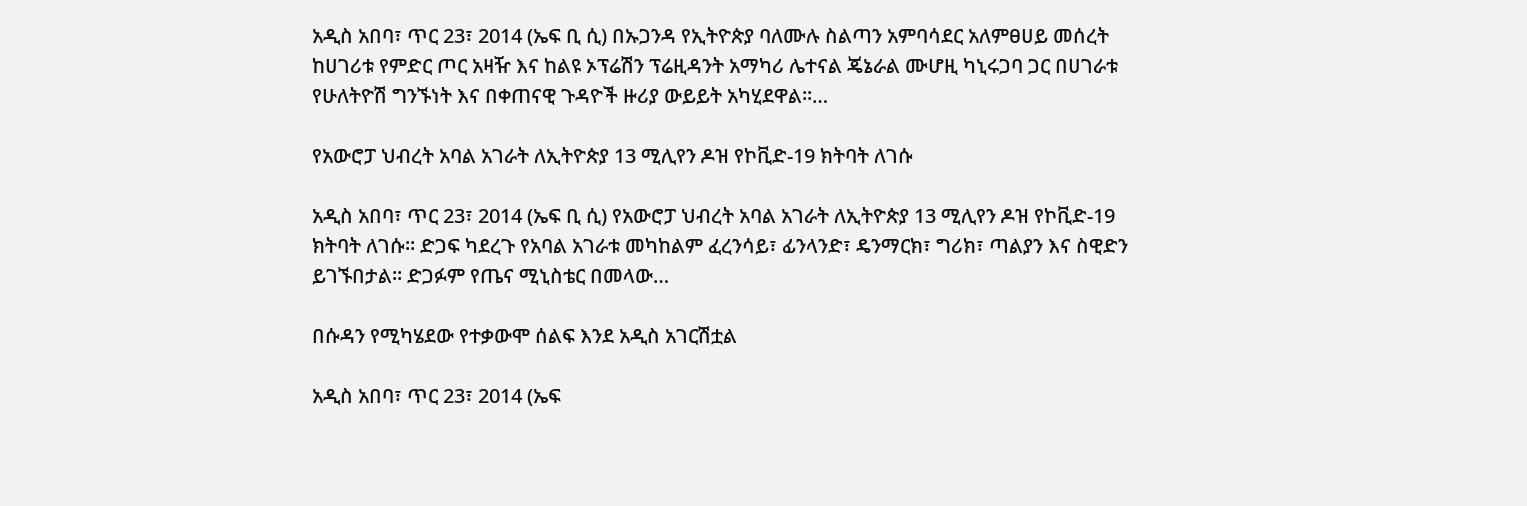አዲስ አበባ፣ ጥር 23፣ 2014 (ኤፍ ቢ ሲ) በኡጋንዳ የኢትዮጵያ ባለሙሉ ስልጣን አምባሳደር አለምፀሀይ መሰረት ከሀገሪቱ የምድር ጦር አዛዥ እና ከልዩ ኦፕሬሽን ፕሬዚዳንት አማካሪ ሌተናል ጄኔራል ሙሆዚ ካኒሩጋባ ጋር በሀገራቱ የሁለትዮሽ ግንኙነት እና በቀጠናዊ ጉዳዮች ዙሪያ ውይይት አካሂደዋል፡፡…

የአውሮፓ ህብረት አባል አገራት ለኢትዮጵያ 13 ሚሊየን ዶዝ የኮቪድ-19 ክትባት ለገሱ

አዲስ አበባ፣ ጥር 23፣ 2014 (ኤፍ ቢ ሲ) የአውሮፓ ህብረት አባል አገራት ለኢትዮጵያ 13 ሚሊየን ዶዝ የኮቪድ-19 ክትባት ለገሱ። ድጋፍ ካደረጉ የአባል አገራቱ መካከልም ፈረንሳይ፣ ፊንላንድ፣ ዴንማርክ፣ ግሪክ፣ ጣልያን እና ስዊድን ይገኙበታል፡፡ ድጋፉም የጤና ሚኒስቴር በመላው…

በሱዳን የሚካሄደው የተቃውሞ ሰልፍ እንደ አዲስ አገርሽቷል

አዲስ አበባ፣ ጥር 23፣ 2014 (ኤፍ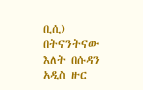ቢሲ) በትናንትናው እለት በሱዳን አዲስ ዙር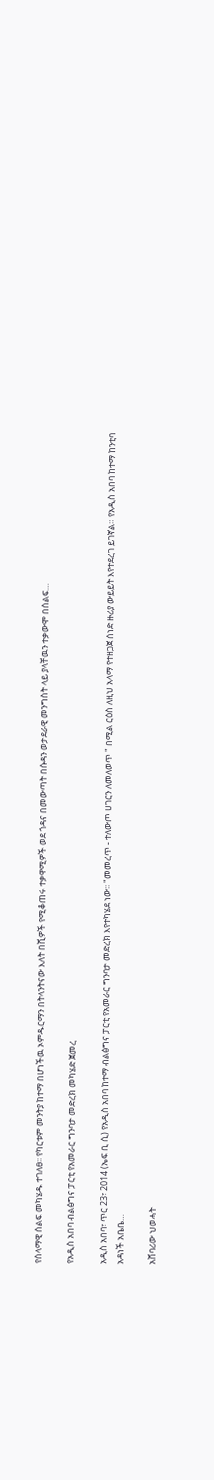የሰላማዊ ሰልፍ መካሄዱ ተገለፀ፡፡ የካርቱም መንትያ ከተማ በሆነችዉ ኦምዱርማን በትላንትናው እለት በሺዎች የሚቆጠሩ ተቃዋሚዎች ወደ ጎዳና በመውጣት በሱዳን ወታደራዊ መንግስት ላይ ያላቸዉን ተቃውሞ በሰልፍ…

የአዲስ አበባ ብልፅግና ፓርቲ የአመራር ግንባታ መድረክ መካሄድ ጀመረ

አዲስ አበባ፣ ጥር 23፣ 2014 (ኤፍ ቢ ሲ) የአዲስ አበባ ከተማ ብልፅግና ፓርቲ የአመራር ግንባታ መድረክ እየተካሄደ ነው፡፡ "መመረጥ - ተለውጦ ሀገርን ለመለወጥ " በሚል ርዕስ ለዚህ አላማ የተዘጋጀ ሰነድ ዙሪያ ውይይት እየተደረገ ይገኛል። የአዲስ አበባ ከተማ ከንቲባ አዳነች አቤቤ…

አሸባሪው ህወሓት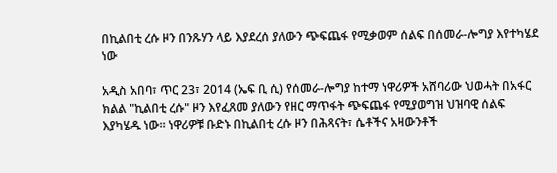በኪልበቲ ረሱ ዞን በንጹሃን ላይ እያደረሰ ያለውን ጭፍጨፋ የሚቃወም ሰልፍ በሰመራ-ሎግያ እየተካሄደ ነው

አዲስ አበባ፣ ጥር 23፣ 2014 (ኤፍ ቢ ሲ) የሰመራ-ሎግያ ከተማ ነዋሪዎች አሸባሪው ህወሓት በአፋር ክልል "ኪልበቲ ረሱ" ዞን እየፈጸመ ያለውን የዘር ማጥፋት ጭፍጨፋ የሚያወግዝ ህዝባዊ ሰልፍ እያካሄዱ ነው። ነዋሪዎቹ ቡድኑ በኪልበቲ ረሱ ዞን በሕጻናት፣ ሴቶችና አዛውንቶች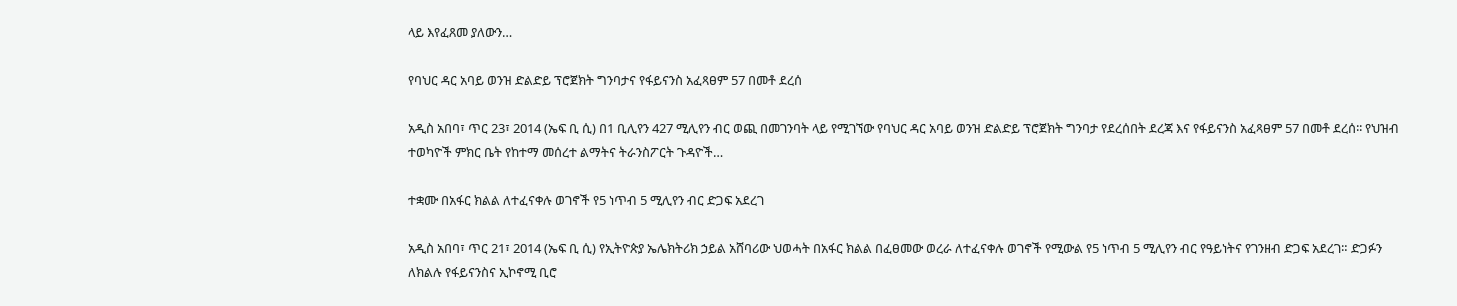ላይ እየፈጸመ ያለውን…

የባህር ዳር አባይ ወንዝ ድልድይ ፕሮጀክት ግንባታና የፋይናንስ አፈጻፀም 57 በመቶ ደረሰ

አዲስ አበባ፣ ጥር 23፣ 2014 (ኤፍ ቢ ሲ) በ1 ቢሊየን 427 ሚሊየን ብር ወጪ በመገንባት ላይ የሚገኘው የባህር ዳር አባይ ወንዝ ድልድይ ፕሮጀክት ግንባታ የደረሰበት ደረጃ እና የፋይናንስ አፈጻፀም 57 በመቶ ደረሰ፡፡ የህዝብ ተወካዮች ምክር ቤት የከተማ መሰረተ ልማትና ትራንስፖርት ጉዳዮች…

ተቋሙ በአፋር ክልል ለተፈናቀሉ ወገኖች የ5 ነጥብ 5 ሚሊየን ብር ድጋፍ አደረገ

አዲስ አበባ፣ ጥር 21፣ 2014 (ኤፍ ቢ ሲ) የኢትዮጵያ ኤሌክትሪክ ኃይል አሸባሪው ህወሓት በአፋር ክልል በፈፀመው ወረራ ለተፈናቀሉ ወገኖች የሚውል የ5 ነጥብ 5 ሚሊየን ብር የዓይነትና የገንዘብ ድጋፍ አደረገ። ድጋፉን ለክልሉ የፋይናንስና ኢኮኖሚ ቢሮ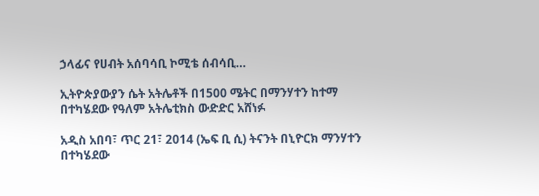ኃላፊና የሀብት አሰባሳቢ ኮሚቴ ሰብሳቢ…

ኢትዮጵያውያን ሴት አትሌቶች በ1500 ሜትር በማንሃተን ከተማ በተካሄደው የዓለም አትሌቲክስ ውድድር አሸነፉ

አዲስ አበባ፣ ጥር 21፣ 2014 (ኤፍ ቢ ሲ) ትናንት በኒዮርክ ማንሃተን በተካሄደው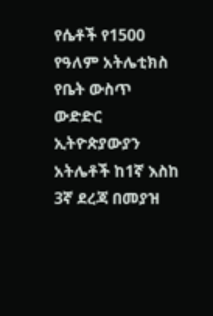የሴቶች የ1500 የዓለም አትሌቲክስ የቤት ውስጥ ውድድር ኢትዮጵያውያን አትሌቶች ከ1ኛ እስከ 3ኛ ደረጃ በመያዝ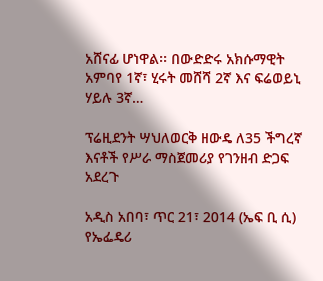አሸናፊ ሆነዋል፡፡ በውድድሩ አክሱማዊት አምባየ 1ኛ፣ ሂሩት መሸሻ 2ኛ እና ፍሬወይኒ ሃይሉ 3ኛ…

ፕሬዚደንት ሣህለወርቅ ዘውዴ ለ35 ችግረኛ እናቶች የሥራ ማስጀመሪያ የገንዘብ ድጋፍ አደረጉ

አዲስ አበባ፣ ጥር 21፣ 2014 (ኤፍ ቢ ሲ) የኤፌዴሪ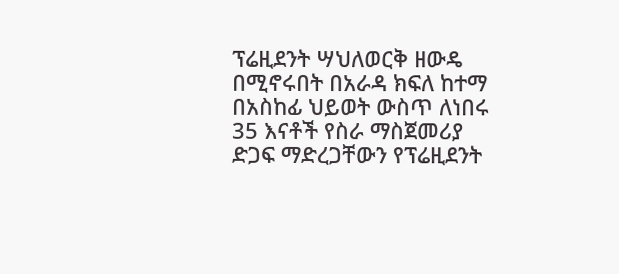ፕሬዚደንት ሣህለወርቅ ዘውዴ በሚኖሩበት በአራዳ ክፍለ ከተማ በአስከፊ ህይወት ውስጥ ለነበሩ 35 እናቶች የስራ ማስጀመሪያ ድጋፍ ማድረጋቸውን የፕሬዚደንት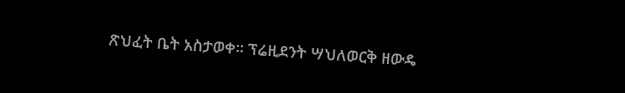ጽህፈት ቤት አስታወቀ፡፡ ፕሬዚደንት ሣህለወርቅ ዘውዴ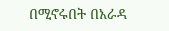በሚኖሩበት በአራዳ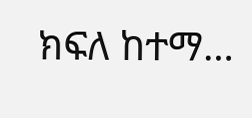ክፍለ ከተማ…